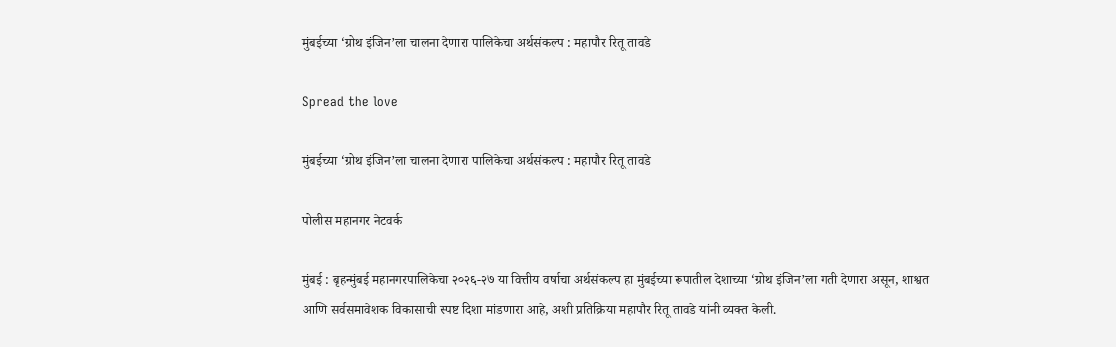मुंबईच्या ‘ग्रोथ इंजिन’ला चालना देणारा पालिकेचा अर्थसंकल्प : महापौर रितू तावडे

Spread the love

मुंबईच्या ‘ग्रोथ इंजिन’ला चालना देणारा पालिकेचा अर्थसंकल्प : महापौर रितू तावडे

पोलीस महानगर नेटवर्क

मुंबई : बृहन्मुंबई महानगरपालिकेचा २०२६-२७ या वित्तीय वर्षाचा अर्थसंकल्प हा मुंबईच्या रूपातील देशाच्या ‘ग्रोथ इंजिन’ला गती देणारा असून, शाश्वत आणि सर्वसमावेशक विकासाची स्पष्ट दिशा मांडणारा आहे, अशी प्रतिक्रिया महापौर रितू तावडे यांनी व्यक्त केली.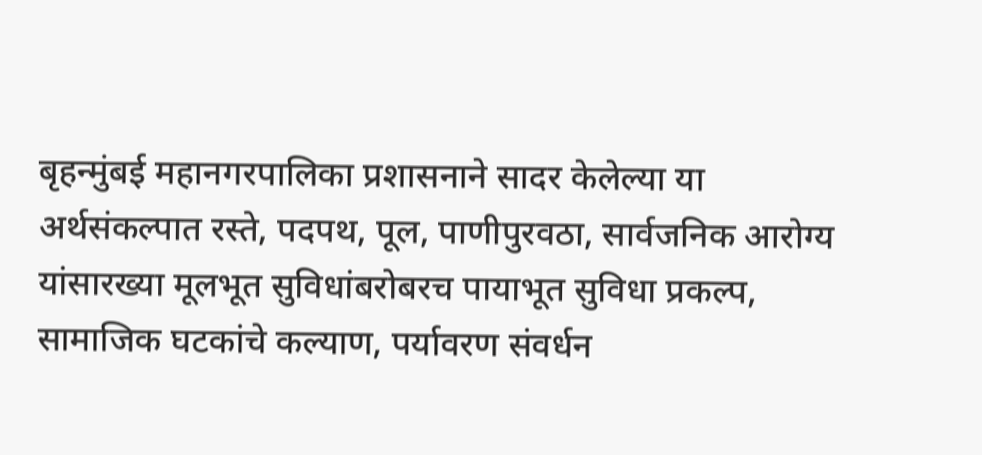बृहन्मुंबई महानगरपालिका प्रशासनाने सादर केलेल्या या अर्थसंकल्पात रस्ते, पदपथ, पूल, पाणीपुरवठा, सार्वजनिक आरोग्य यांसारख्या मूलभूत सुविधांबरोबरच पायाभूत सुविधा प्रकल्प, सामाजिक घटकांचे कल्याण, पर्यावरण संवर्धन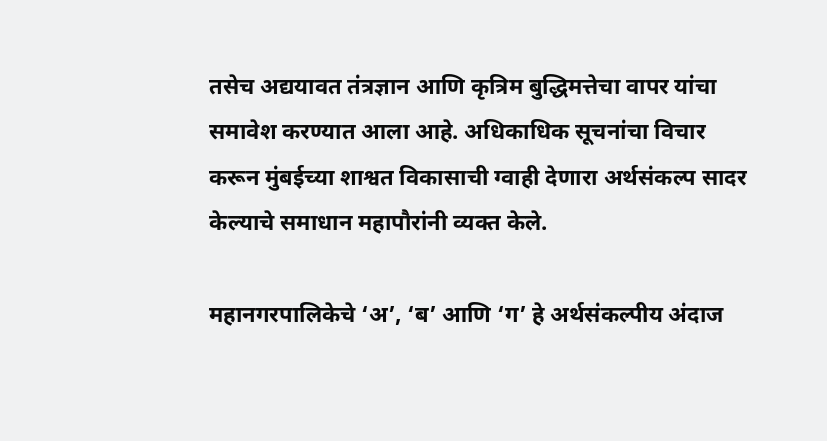तसेच अद्ययावत तंत्रज्ञान आणि कृत्रिम बुद्धिमत्तेचा वापर यांचा समावेश करण्यात आला आहे. अधिकाधिक सूचनांचा विचार करून मुंबईच्या शाश्वत विकासाची ग्वाही देणारा अर्थसंकल्प सादर केल्याचे समाधान महापौरांनी व्यक्त केले.

महानगरपालिकेचे ‘अ’, ‘ब’ आणि ‘ग’ हे अर्थसंकल्पीय अंदाज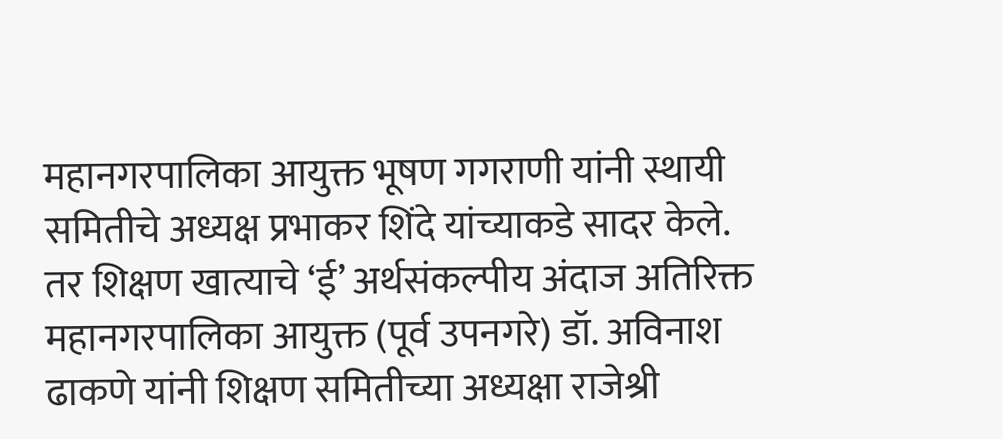महानगरपालिका आयुक्त भूषण गगराणी यांनी स्थायी समितीचे अध्यक्ष प्रभाकर शिंदे यांच्याकडे सादर केले. तर शिक्षण खात्याचे ‘ई’ अर्थसंकल्पीय अंदाज अतिरिक्त महानगरपालिका आयुक्त (पूर्व उपनगरे) डॉ. अविनाश ढाकणे यांनी शिक्षण समितीच्या अध्यक्षा राजेश्री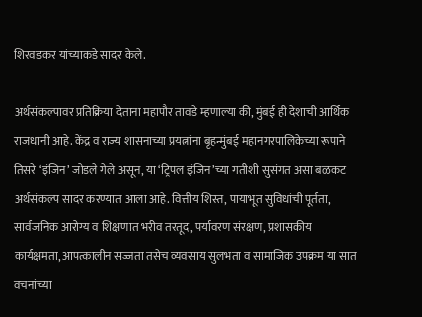शिरवडकर यांच्याकडे सादर केले.

अर्थसंकल्पावर प्रतिक्रिया देताना महापौर तावडे म्हणाल्या की, मुंबई ही देशाची आर्थिक राजधानी आहे. केंद्र व राज्य शासनाच्या प्रयत्नांना बृहन्मुंबई महानगरपालिकेच्या रूपाने तिसरे ‘इंजिन’ जोडले गेले असून, या ‘ट्रिपल इंजिन’च्या गतीशी सुसंगत असा बळकट अर्थसंकल्प सादर करण्यात आला आहे. वित्तीय शिस्त, पायाभूत सुविधांची पूर्तता, सार्वजनिक आरोग्य व शिक्षणात भरीव तरतूद, पर्यावरण संरक्षण, प्रशासकीय कार्यक्षमता, आपत्कालीन सज्जता तसेच व्यवसाय सुलभता व सामाजिक उपक्रम या सात वचनांच्या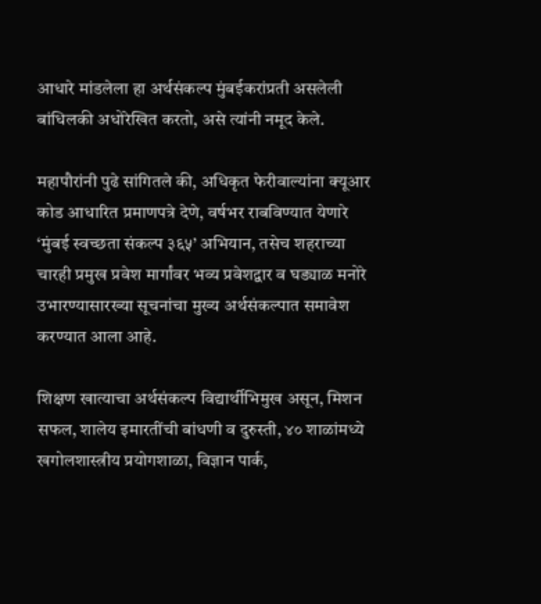आधारे मांडलेला हा अर्थसंकल्प मुंबईकरांप्रती असलेली बांधिलकी अधोरेखित करतो, असे त्यांनी नमूद केले.

महापौरांनी पुढे सांगितले की, अधिकृत फेरीवाल्यांना क्यूआर कोड आधारित प्रमाणपत्रे देणे, वर्षभर राबविण्यात येणारे ‘मुंबई स्वच्छता संकल्प ३६५’ अभियान, तसेच शहराच्या चारही प्रमुख प्रवेश मार्गांवर भव्य प्रवेशद्वार व घड्याळ मनोरे उभारण्यासारख्या सूचनांचा मुख्य अर्थसंकल्पात समावेश करण्यात आला आहे.

शिक्षण खात्याचा अर्थसंकल्प विद्यार्थीभिमुख असून, मिशन सफल, शालेय इमारतींची बांधणी व दुरुस्ती, ४० शाळांमध्ये खगोलशास्त्रीय प्रयोगशाळा, विज्ञान पार्क,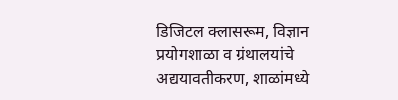डिजिटल क्लासरूम, विज्ञान प्रयोगशाळा व ग्रंथालयांचे अद्ययावतीकरण, शाळांमध्ये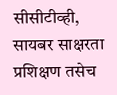सीसीटीव्ही, सायबर साक्षरता प्रशिक्षण तसेच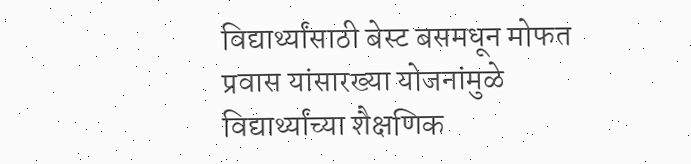विद्यार्थ्यांसाठी बेस्ट बसमधून मोफत प्रवास यांसारख्या योजनांमुळे विद्यार्थ्यांच्या शैक्षणिक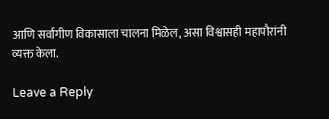आणि सर्वांगीण विकासाला चालना मिळेल, असा विश्वासही महापौरांनी व्यक्त केला.

Leave a Reply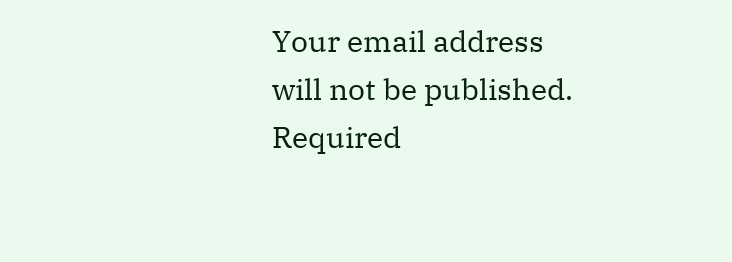Your email address will not be published. Required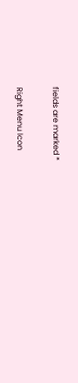fields are marked *

Right Menu Icon